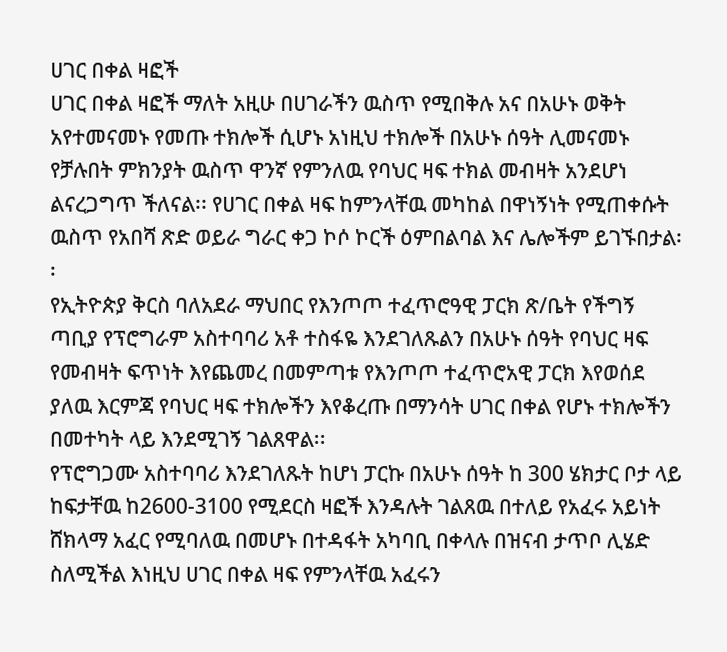ሀገር በቀል ዛፎች
ሀገር በቀል ዛፎች ማለት አዚሁ በሀገራችን ዉስጥ የሚበቅሉ አና በአሁኑ ወቅት አየተመናመኑ የመጡ ተክሎች ሲሆኑ አነዚህ ተክሎች በአሁኑ ሰዓት ሊመናመኑ የቻሉበት ምክንያት ዉስጥ ዋንኛ የምንለዉ የባህር ዛፍ ተክል መብዛት አንደሆነ ልናረጋግጥ ችለናል፡፡ የሀገር በቀል ዛፍ ከምንላቸዉ መካከል በዋነኝነት የሚጠቀሱት ዉስጥ የአበሻ ጽድ ወይራ ግራር ቀጋ ኮሶ ኮርች ዕምበልባል እና ሌሎችም ይገኙበታል፡፡
የኢትዮጵያ ቅርስ ባለአደራ ማህበር የእንጦጦ ተፈጥሮዓዊ ፓርክ ጽ/ቤት የችግኝ ጣቢያ የፕሮግራም አስተባባሪ አቶ ተስፋዬ እንደገለጹልን በአሁኑ ሰዓት የባህር ዛፍ የመብዛት ፍጥነት እየጨመረ በመምጣቱ የእንጦጦ ተፈጥሮአዊ ፓርክ እየወሰደ ያለዉ እርምጃ የባህር ዛፍ ተክሎችን እየቆረጡ በማንሳት ሀገር በቀል የሆኑ ተክሎችን በመተካት ላይ እንደሚገኝ ገልጸዋል፡፡
የፕሮግጋሙ አስተባባሪ እንደገለጹት ከሆነ ፓርኩ በአሁኑ ሰዓት ከ 300 ሄክታር ቦታ ላይ ከፍታቸዉ ከ2600-3100 የሚደርስ ዛፎች እንዳሉት ገልጸዉ በተለይ የአፈሩ አይነት ሸክላማ አፈር የሚባለዉ በመሆኑ በተዳፋት አካባቢ በቀላሉ በዝናብ ታጥቦ ሊሄድ ስለሚችል እነዚህ ሀገር በቀል ዛፍ የምንላቸዉ አፈሩን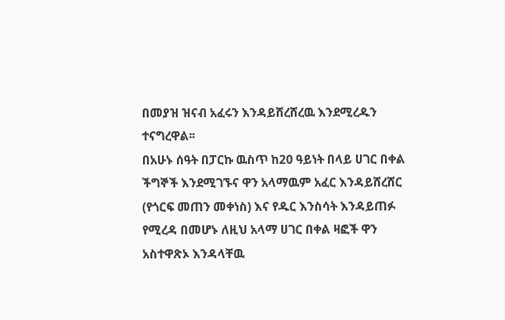በመያዝ ዝናብ አፈሩን እንዳይሸረሸረዉ እንደሚረዱን ተናግረዋል፡፡
በአሁኑ ሰዓት በፓርኩ ዉስጥ ከ20 ዓይነት በላይ ሀገር በቀል ችግኞች እንደሚገኙና ዋን አላማዉም አፈር እንዳይሸረሸር (የጎርፍ መጠን መቀነስ) እና የዱር እንስሳት እንዳይጠፉ የሚረዳ በመሆኑ ለዚህ አላማ ሀገር በቀል ዛፎች ዋን አስተዋጽኦ እንዳላቸዉ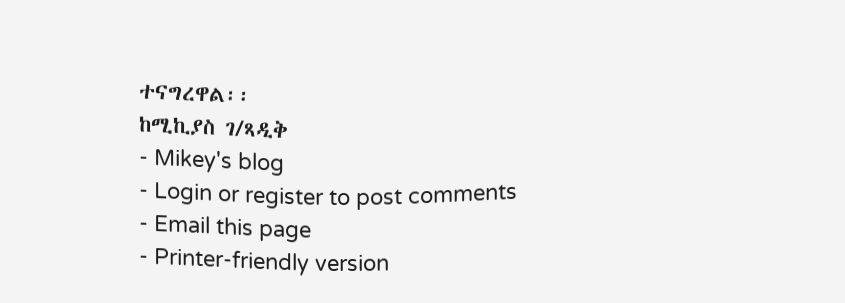ተናግረዋል፡፡
ከሚኪያስ ገ/ጻዲቅ
- Mikey's blog
- Login or register to post comments
- Email this page
- Printer-friendly version